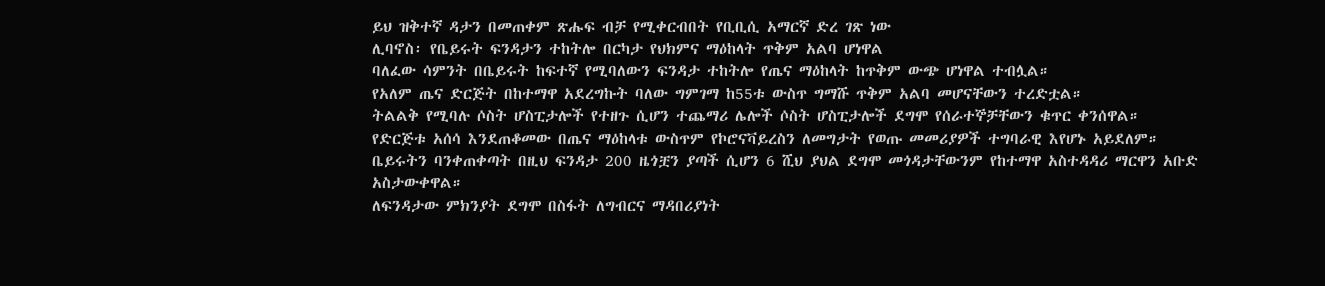ይህ ዝቅተኛ ዳታን በመጠቀም ጽሑፍ ብቻ የሚቀርብበት የቢቢሲ አማርኛ ድረ ገጽ ነው
ሊባኖስ፡ የቤይሩት ፍንዳታን ተከትሎ በርካታ የህክምና ማዕከላት ጥቅም አልባ ሆነዋል
ባለፈው ሳምንት በቤይሩት ከፍተኛ የሚባለውን ፍንዳታ ተከትሎ የጤና ማዕከላት ከጥቅም ውጭ ሆነዋል ተብሏል።
የአለም ጤና ድርጅት በከተማዋ አደረግኩት ባለው ግምገማ ከ55ቱ ውስጥ ግማሹ ጥቅም አልባ መሆናቸውን ተረድቷል።
ትልልቅ የሚባሉ ሶስት ሆስፒታሎች የተዘጉ ሲሆን ተጨማሪ ሌሎች ሶስት ሆስፒታሎች ደግሞ የሰራተኞቻቸውን ቁጥር ቀንሰዋል።
የድርጅቱ አሰሳ እንደጠቆመው በጤና ማዕከላቱ ውስጥም የኮሮናቫይረስን ለመግታት የወጡ መመሪያዎች ተግባራዊ እየሆኑ አይደለም።
ቤይሩትን ባንቀጠቀጣት በዚህ ፍንዳታ 200 ዜጎቿን ያጣች ሲሆን 6 ሺህ ያህል ደግሞ መጎዳታቸውንም የከተማዋ አስተዳዳሪ ማርዋን አቡድ አስታውቀዋል።
ለፍንዳታው ምክንያት ደግሞ በስፋት ለግብርና ማዳበሪያነት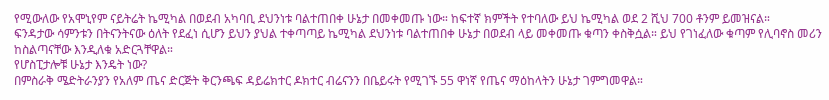የሚውለው የአሞኒየም ናይትሬት ኬሚካል በወደብ አካባቢ ደህንነቱ ባልተጠበቀ ሁኔታ በመቀመጡ ነው። ከፍተኛ ክምችት የተባለው ይህ ኬሚካል ወደ 2 ሺህ 700 ቶንም ይመዝናል።
ፍንዳታው ሳምንቱን በትናንትናው ዕለት የደፈነ ሲሆን ይህን ያህል ተቀጣጣይ ኬሚካል ደህንነቱ ባልተጠበቀ ሁኔታ በወደብ ላይ መቀመጡ ቁጣን ቀስቅሷል። ይህ የገነፈለው ቁጣም የሊባኖስ መሪን ከስልጣናቸው እንዲለቁ አድርጓቸዋል።
የሆስፒታሎቹ ሁኔታ እንዴት ነው?
በምስራቅ ሜድትራንያን የአለም ጤና ድርጅት ቅርንጫፍ ዳይሬክተር ዶክተር ብሬናንን በቤይሩት የሚገኙ 55 ዋነኛ የጤና ማዕከላትን ሁኔታ ገምግመዋል።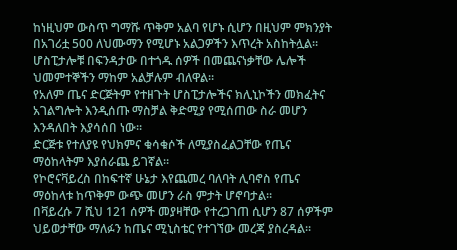ከነዚህም ውስጥ ግማሹ ጥቅም አልባ የሆኑ ሲሆን በዚህም ምክንያት በአገሪቷ 500 ለህሙማን የሚሆኑ አልጋዎችን እጥረት አስከትሏል።
ሆስፒታሎቹ በፍንዳታው በተጎዱ ሰዎች በመጨናነቃቸው ሌሎች ህመምተኞችን ማከም አልቻሉም ብለዋል።
የአለም ጤና ድርጅትም የተዘጉት ሆስፒታሎችና ክሊኒኮችን መክፈትና አገልግሎት እንዲሰጡ ማስቻል ቅድሚያ የሚሰጠው ስራ መሆን እንዳለበት እያሳሰበ ነው።
ድርጅቱ የተለያዩ የህክምና ቁሳቁሶች ለሚያስፈልጋቸው የጤና ማዕከላትም እያሰራጨ ይገኛል።
የኮሮናቫይረስ በከፍተኛ ሁኔታ እየጨመረ ባለባት ሊባኖስ የጤና ማዕከላቱ ከጥቅም ውጭ መሆን ራስ ምታት ሆኖባታል።
በቫይረሱ 7 ሺህ 121 ሰዎች መያዛቸው የተረጋገጠ ሲሆን 87 ሰዎችም ህይወታቸው ማለፉን ከጤና ሚኒስቴር የተገኘው መረጃ ያስረዳል።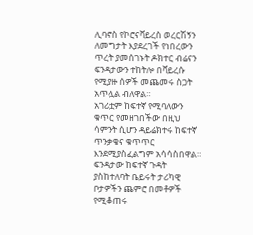ሊባኖስ የኮሮናቫይረስ ወረርሽኝን ለመግታት እያደረገች የነበረውን ጥረት ያመሰገኑት ዶክተር ብሬናን ፍንዳታውን ተከትሎ በቫይረሱ የሚያዙ ሰዎች መጨመሩ ስጋት አጥሏል ብለዋል።
አገሪቷም ከፍተኛ የሚባለውን ቁጥር የመዘገበችው በዚህ ሳምንት ሲሆን ዳይሬክተሩ ከፍተኛ ጥንቃቄና ቁጥጥር እንደሚያስፈልግም አሳሳስበዋል።
ፍንዳታው ከፍተኛ ጉዳት ያስከተለባት ቤይሩት ታሪካዊ ቦታዎችን ጨምሮ በመቶዎች የሚቆጠሩ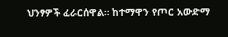ህንፃዎች ፈራርሰዋል። ከተማዋን የጦር አውድማ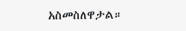አስመስለዋታል።